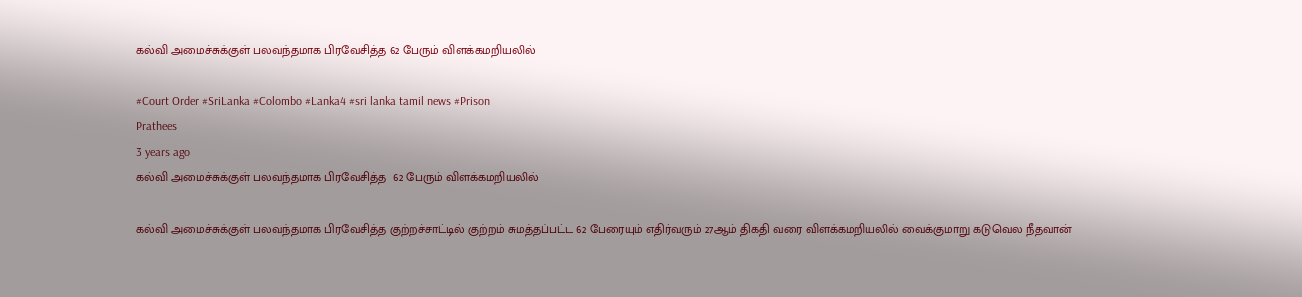கல்வி அமைச்சுக்குள் பலவந்தமாக பிரவேசித்த 62 பேரும் விளக்கமறியலில்

#Court Order #SriLanka #Colombo #Lanka4 #sri lanka tamil news #Prison
Prathees
3 years ago
கல்வி அமைச்சுக்குள் பலவந்தமாக பிரவேசித்த  62 பேரும் விளக்கமறியலில்

கல்வி அமைச்சுக்குள் பலவந்தமாக பிரவேசித்த குற்றச்சாட்டில் குற்றம் சுமத்தப்பட்ட 62 பேரையும் எதிர்வரும் 27ஆம் திகதி வரை விளக்கமறியலில் வைக்குமாறு கடுவெல நீதவான்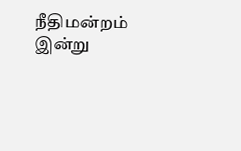நீதிமன்றம் இன்று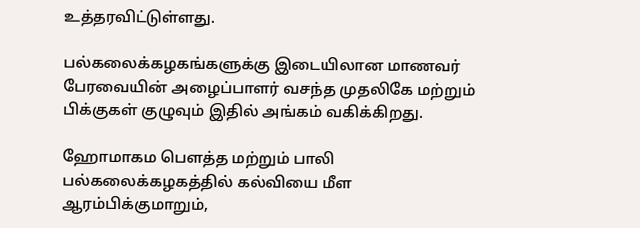உத்தரவிட்டுள்ளது.

பல்கலைக்கழகங்களுக்கு இடையிலான மாணவர் பேரவையின் அழைப்பாளர் வசந்த முதலிகே மற்றும் பிக்குகள் குழுவும் இதில் அங்கம் வகிக்கிறது.

ஹோமாகம பௌத்த மற்றும் பாலி பல்கலைக்கழகத்தில் கல்வியை மீள ஆரம்பிக்குமாறும்,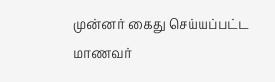முன்னர் கைது செய்யப்பட்ட மாணவர்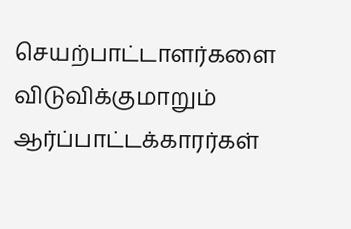செயற்பாட்டாளர்களை விடுவிக்குமாறும் ஆர்ப்பாட்டக்காரர்கள்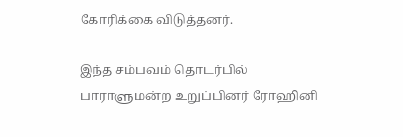கோரிக்கை விடுத்தனர்.

இந்த சம்பவம் தொடர்பில் பாராளுமன்ற உறுப்பினர் ரோஹினி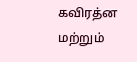கவிரத்ன மற்றும்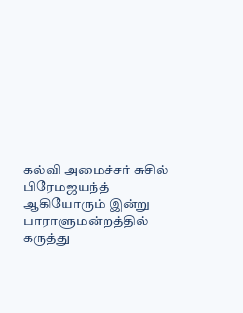கல்வி அமைச்சர் சுசில் பிரேமஜயந்த் ஆகியோரும் இன்று பாராளுமன்றத்தில் கருத்து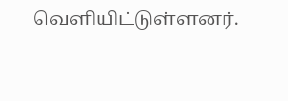வெளியிட்டுள்ளனர்.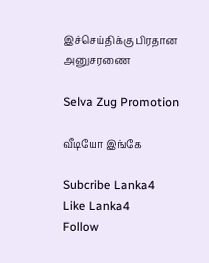இச்செய்திக்கு பிரதான அனுசரணை

Selva Zug Promotion

வீடியோ இங்கே

Subcribe Lanka4
Like Lanka4
Follow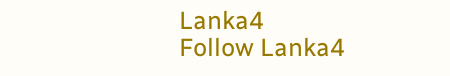Lanka4
Follow Lanka4